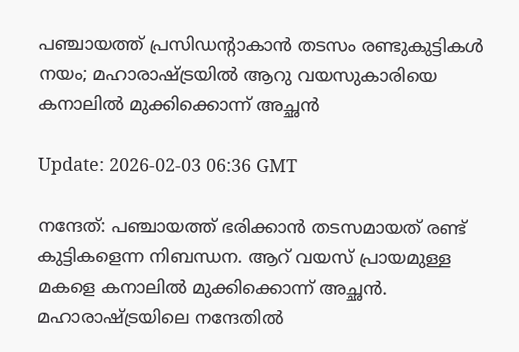പഞ്ചായത്ത് പ്രസിഡന്റാകാന്‍ തടസം രണ്ടുകുട്ടികള്‍ നയം; മഹാരാഷ്ട്രയില്‍ ആറു വയസുകാരിയെ കനാലില്‍ മുക്കിക്കൊന്ന് അച്ഛന്‍

Update: 2026-02-03 06:36 GMT

നന്ദേത്: പഞ്ചായത്ത് ഭരിക്കാന്‍ തടസമായത് രണ്ട് കുട്ടികളെന്ന നിബന്ധന. ആറ് വയസ് പ്രായമുള്ള മകളെ കനാലില്‍ മുക്കിക്കൊന്ന് അച്ഛന്‍. മഹാരാഷ്ട്രയിലെ നന്ദേതില്‍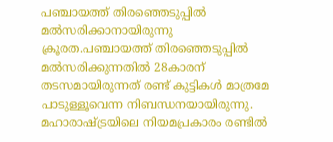പഞ്ചായത്ത് തിരഞ്ഞെടുപ്പില്‍ മല്‍സരിക്കാനായിരുന്നു ക്രൂരത.പഞ്ചായത്ത് തിരഞ്ഞെടുപ്പില്‍ മല്‍സരിക്കുന്നതില്‍ 28കാരന് തടസമായിരുന്നത് രണ്ട് കുട്ടികള്‍ മാത്രമേ പാടുള്ളൂവെന്ന നിബന്ധനയായിരുന്നു. മഹാരാഷ്ട്രയിലെ നിയമപ്രകാരം രണ്ടില്‍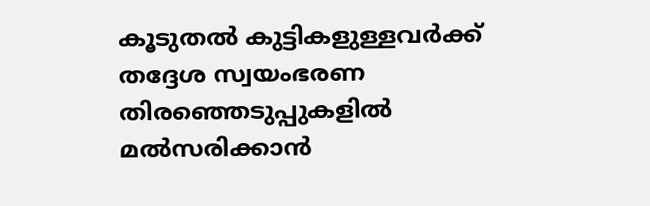കൂടുതല്‍ കുട്ടികളുള്ളവര്‍ക്ക് തദ്ദേശ സ്വയംഭരണ തിരഞ്ഞെടുപ്പുകളില്‍ മല്‍സരിക്കാന്‍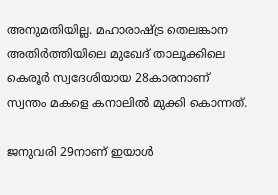അനുമതിയില്ല. മഹാരാഷ്ട്ര തെലങ്കാന അതിര്‍ത്തിയിലെ മുഖേദ് താലൂക്കിലെ കെരൂര്‍ സ്വദേശിയായ 28കാരനാണ് സ്വന്തം മകളെ കനാലില്‍ മുക്കി കൊന്നത്.

ജനുവരി 29നാണ് ഇയാള്‍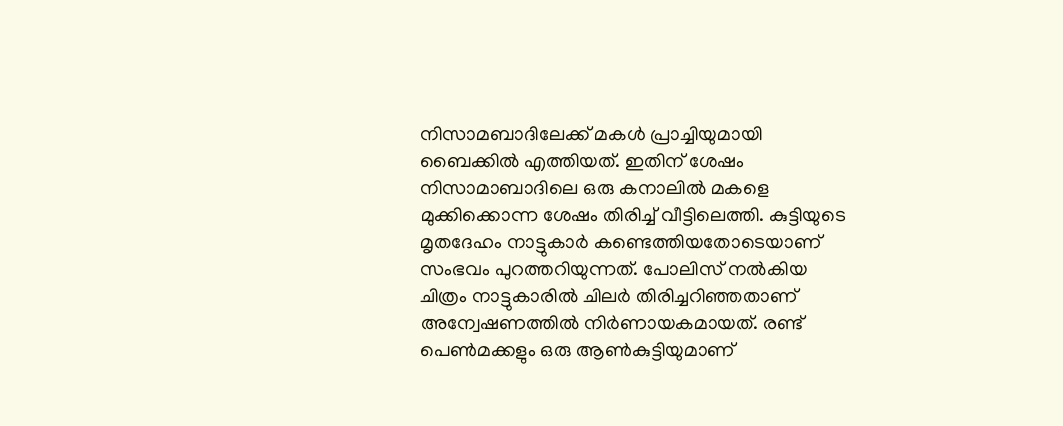നിസാമബാദിലേക്ക് മകള്‍ പ്രാച്ചിയുമായി ബൈക്കില്‍ എത്തിയത്. ഇതിന് ശേഷം നിസാമാബാദിലെ ഒരു കനാലില്‍ മകളെ മുക്കിക്കൊന്ന ശേഷം തിരിച്ച് വീട്ടിലെത്തി. കുട്ടിയുടെ മൃതദേഹം നാട്ടുകാര്‍ കണ്ടെത്തിയതോടെയാണ് സംഭവം പുറത്തറിയുന്നത്. പോലിസ് നല്‍കിയ ചിത്രം നാട്ടുകാരില്‍ ചിലര്‍ തിരിച്ചറിഞ്ഞതാണ് അന്വേഷണത്തില്‍ നിര്‍ണായകമായത്. രണ്ട് പെണ്‍മക്കളും ഒരു ആണ്‍കുട്ടിയുമാണ്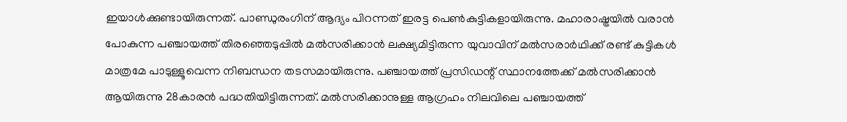ഇയാള്‍ക്കുണ്ടായിരുന്നത്. പാണ്ഡുരംഗിന് ആദ്യം പിറന്നത് ഇരട്ട പെണ്‍കുട്ടികളായിരുന്നു. മഹാരാഷ്ട്രയില്‍ വരാന്‍ പോകുന്ന പഞ്ചായത്ത് തിരഞ്ഞെടുപ്പില്‍ മല്‍സരിക്കാന്‍ ലക്ഷ്യമിട്ടിരുന്ന യുവാവിന് മല്‍സരാര്‍ഥിക്ക് രണ്ട് കുട്ടികള്‍ മാത്രമേ പാടുള്ളൂവെന്ന നിബന്ധന തടസമായിരുന്നു. പഞ്ചായത്ത് പ്രസിഡന്റ് സ്ഥാനത്തേക്ക് മല്‍സരിക്കാന്‍ ആയിരുന്നു 28കാരന്‍ പദ്ധതിയിട്ടിരുന്നത്. മല്‍സരിക്കാനുള്ള ആഗ്രഹം നിലവിലെ പഞ്ചായത്ത്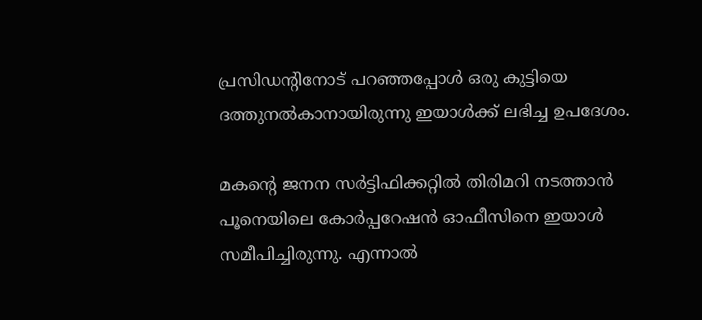പ്രസിഡന്റിനോട് പറഞ്ഞപ്പോള്‍ ഒരു കുട്ടിയെ ദത്തുനല്‍കാനായിരുന്നു ഇയാള്‍ക്ക് ലഭിച്ച ഉപദേശം.

മകന്റെ ജനന സര്‍ട്ടിഫിക്കറ്റില്‍ തിരിമറി നടത്താന്‍ പൂനെയിലെ കോര്‍പ്പറേഷന്‍ ഓഫീസിനെ ഇയാള്‍ സമീപിച്ചിരുന്നു. എന്നാല്‍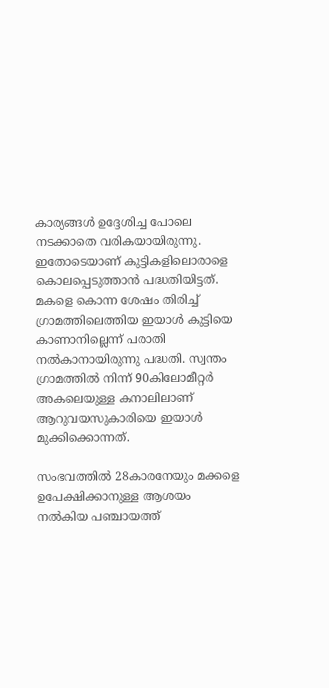കാര്യങ്ങള്‍ ഉദ്ദേശിച്ച പോലെ നടക്കാതെ വരികയായിരുന്നു. ഇതോടെയാണ് കുട്ടികളിലൊരാളെ കൊലപ്പെടുത്താന്‍ പദ്ധതിയിട്ടത്. മകളെ കൊന്ന ശേഷം തിരിച്ച് ഗ്രാമത്തിലെത്തിയ ഇയാള്‍ കുട്ടിയെ കാണാനില്ലെന്ന് പരാതി നല്‍കാനായിരുന്നു പദ്ധതി. സ്വന്തം ഗ്രാമത്തില്‍ നിന്ന് 90കിലോമീറ്റര്‍ അകലെയുള്ള കനാലിലാണ് ആറുവയസുകാരിയെ ഇയാള്‍ മുക്കിക്കൊന്നത്.

സംഭവത്തില്‍ 28കാരനേയും മക്കളെ ഉപേക്ഷിക്കാനുള്ള ആശയം നല്‍കിയ പഞ്ചായത്ത്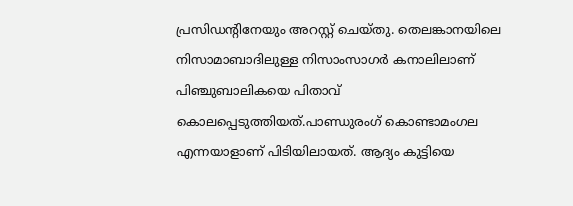പ്രസിഡന്റിനേയും അറസ്റ്റ് ചെയ്തു. തെലങ്കാനയിലെ നിസാമാബാദിലുള്ള നിസാംസാഗര്‍ കനാലിലാണ് പിഞ്ചുബാലികയെ പിതാവ് കൊലപ്പെടുത്തിയത്.പാണ്ഡുരംഗ് കൊണ്ടാമംഗല എന്നയാളാണ് പിടിയിലായത്. ആദ്യം കുട്ടിയെ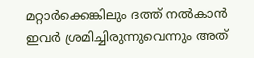മറ്റാര്‍ക്കെങ്കിലും ദത്ത് നല്‍കാന്‍ ഇവര്‍ ശ്രമിച്ചിരുന്നുവെന്നും അത്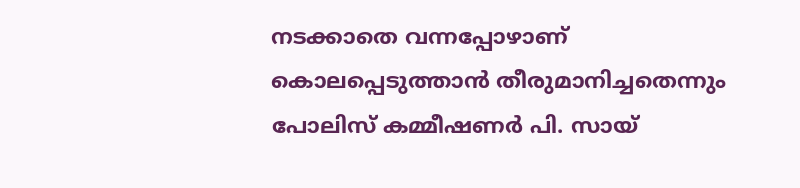നടക്കാതെ വന്നപ്പോഴാണ് കൊലപ്പെടുത്താന്‍ തീരുമാനിച്ചതെന്നും പോലിസ് കമ്മീഷണര്‍ പി. സായ്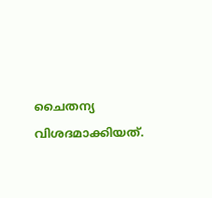ചൈതന്യ വിശദമാക്കിയത്.